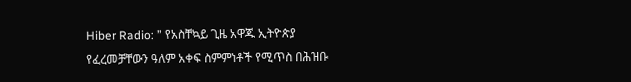Hiber Radio: ” የአስቸኳይ ጊዜ አዋጁ ኢትዮጵያ የፈረመቻቸውን ዓለም አቀፍ ስምምነቶች የሚጥስ በሕዝቡ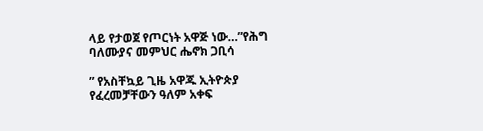ላይ የታወጀ የጦርነት አዋጅ ነው…”የሕግ ባለሙያና መምህር ሔኖክ ጋቢሳ

” የአስቸኳይ ጊዜ አዋጁ ኢትዮጵያ የፈረመቻቸውን ዓለም አቀፍ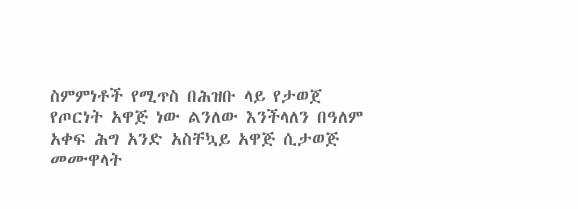ስምምነቶች የሚጥስ በሕዝቡ ላይ የታወጀ የጦርነት አዋጅ ነው ልንለው እንችላለን በዓለም አቀፍ ሕግ አንድ አስቸኳይ አዋጅ ሲታወጅ መሙዋላት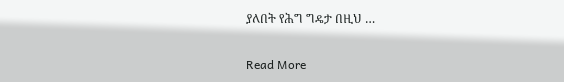ያለበት የሕግ ግዴታ በዚህ …

Read More